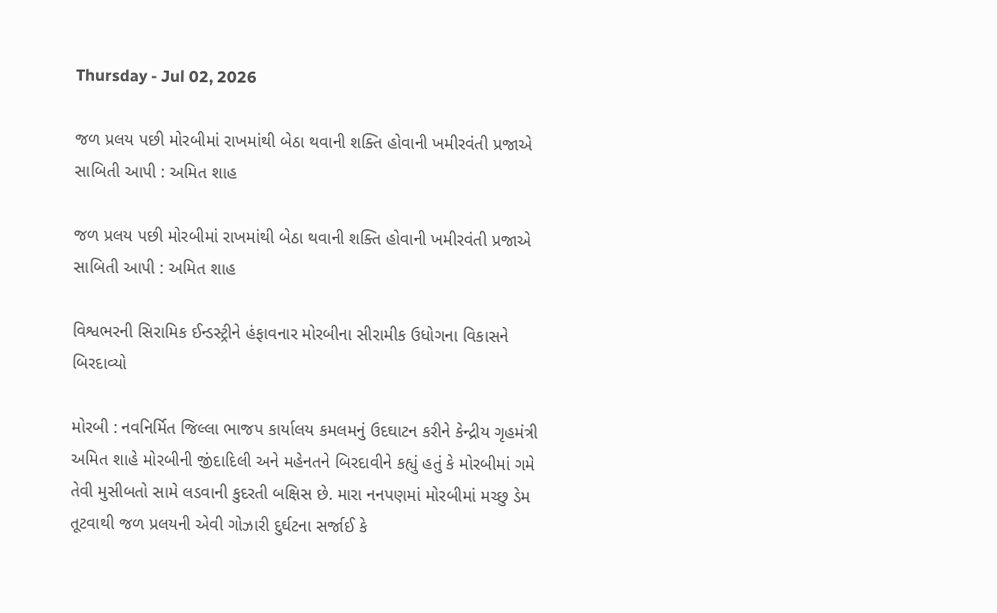Thursday - Jul 02, 2026

જળ પ્રલય પછી મોરબીમાં રાખમાંથી બેઠા થવાની શક્તિ હોવાની ખમીરવંતી પ્રજાએ સાબિતી આપી : અમિત શાહ

જળ પ્રલય પછી મોરબીમાં રાખમાંથી બેઠા થવાની શક્તિ હોવાની ખમીરવંતી પ્રજાએ સાબિતી આપી : અમિત શાહ

વિશ્વભરની સિરામિક ઈન્ડસ્ટ્રીને હંફાવનાર મોરબીના સીરામીક ઉધોગના વિકાસને બિરદાવ્યો

મોરબી : નવનિર્મિત જિલ્લા ભાજપ કાર્યાલય કમલમનું ઉદઘાટન કરીને કેન્દ્રીય ગૃહમંત્રી અમિત શાહે મોરબીની જીંદાદિલી અને મહેનતને બિરદાવીને કહ્યું હતું કે મોરબીમાં ગમે તેવી મુસીબતો સામે લડવાની કુદરતી બક્ષિસ છે. મારા નનપણમાં મોરબીમાં મચ્છુ ડેમ તૂટવાથી જળ પ્રલયની એવી ગોઝારી દુર્ઘટના સર્જાઈ કે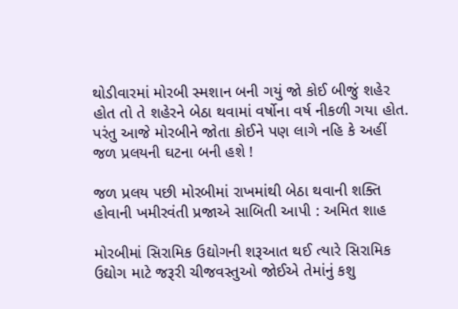થોડીવારમાં મોરબી સ્મશાન બની ગયું જો કોઈ બીજું શહેર હોત તો તે શહેરને બેઠા થવામાં વર્ષોના વર્ષ નીકળી ગયા હોત. પરંતુ આજે મોરબીને જોતા કોઈને પણ લાગે નહિ કે અહીં જળ પ્રલયની ઘટના બની હશે !

જળ પ્રલય પછી મોરબીમાં રાખમાંથી બેઠા થવાની શક્તિ હોવાની ખમીરવંતી પ્રજાએ સાબિતી આપી : અમિત શાહ

મોરબીમાં સિરામિક ઉદ્યોગની શરૂઆત થઈ ત્યારે સિરામિક ઉદ્યોગ માટે જરૂરી ચીજવસ્તુઓ જોઈએ તેમાંનું કશુ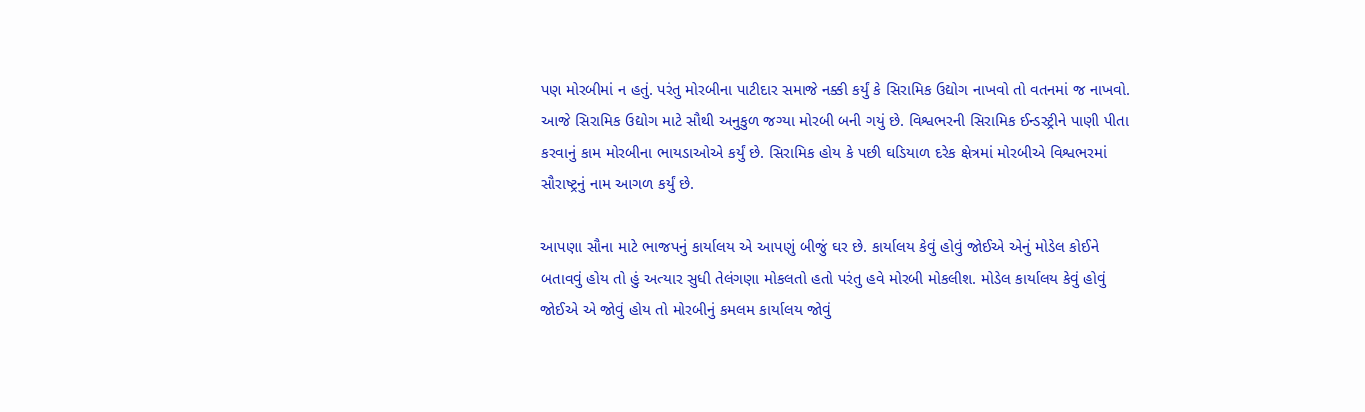પણ મોરબીમાં ન હતું. પરંતુ મોરબીના પાટીદાર સમાજે નક્કી કર્યું કે સિરામિક ઉદ્યોગ નાખવો તો વતનમાં જ નાખવો. આજે સિરામિક ઉદ્યોગ માટે સૌથી અનુકુળ જગ્યા મોરબી બની ગયું છે. વિશ્વભરની સિરામિક ઈન્ડસ્ટ્રીને પાણી પીતા કરવાનું કામ મોરબીના ભાયડાઓએ કર્યું છે. સિરામિક હોય કે પછી ઘડિયાળ દરેક ક્ષેત્રમાં મોરબીએ વિશ્વભરમાં સૌરાષ્ટ્રનું નામ આગળ કર્યું છે.

આપણા સૌના માટે ભાજપનું કાર્યાલય એ આપણું બીજું ઘર છે. કાર્યાલય કેવું હોવું જોઈએ એનું મોડેલ કોઈને બતાવવું હોય તો હું અત્યાર સુધી તેલંગણા મોકલતો હતો પરંતુ હવે મોરબી મોકલીશ. મોડેલ કાર્યાલય કેવું હોવું જોઈએ એ જોવું હોય તો મોરબીનું કમલમ કાર્યાલય જોવું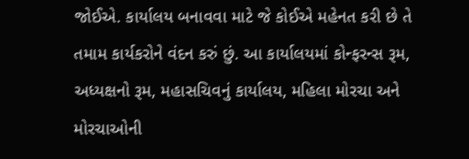જોઈએ. કાર્યાલય બનાવવા માટે જે કોઈએ મહેનત કરી છે તે તમામ કાર્યકરોને વંદન કરું છું. આ કાર્યાલયમાં કોન્ફરન્સ રૂમ, અધ્યક્ષનો રૂમ, મહાસચિવનું કાર્યાલય, મહિલા મોરચા અને મોરચાઓની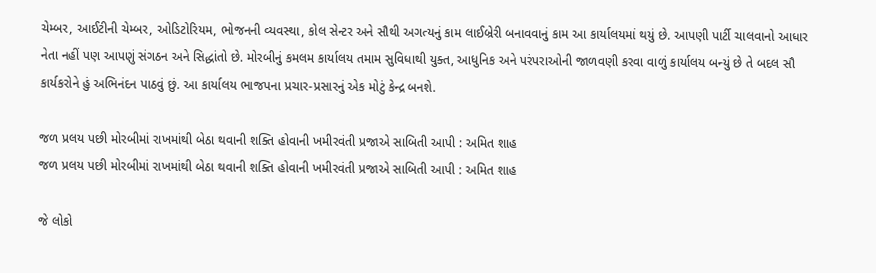ચેમ્બર, આઈટીની ચેમ્બર, ઓડિટોરિયમ, ભોજનની વ્યવસ્થા, કોલ સેન્ટર અને સૌથી અગત્યનું કામ લાઈબ્રેરી બનાવવાનું કામ આ કાર્યાલયમાં થયું છે. આપણી પાર્ટી ચાલવાનો આધાર નેતા નહીં પણ આપણું સંગઠન અને સિદ્ધાંતો છે. મોરબીનું કમલમ કાર્યાલય તમામ સુવિધાથી યુક્ત, આધુનિક અને પરંપરાઓની જાળવણી કરવા વાળું કાર્યાલય બન્યું છે તે બદલ સૌ કાર્યકરોને હું અભિનંદન પાઠવું છું. આ કાર્યાલય ભાજપના પ્રચાર-પ્રસારનું એક મોટું કેન્દ્ર બનશે.

જળ પ્રલય પછી મોરબીમાં રાખમાંથી બેઠા થવાની શક્તિ હોવાની ખમીરવંતી પ્રજાએ સાબિતી આપી : અમિત શાહ
જળ પ્રલય પછી મોરબીમાં રાખમાંથી બેઠા થવાની શક્તિ હોવાની ખમીરવંતી પ્રજાએ સાબિતી આપી : અમિત શાહ

જે લોકો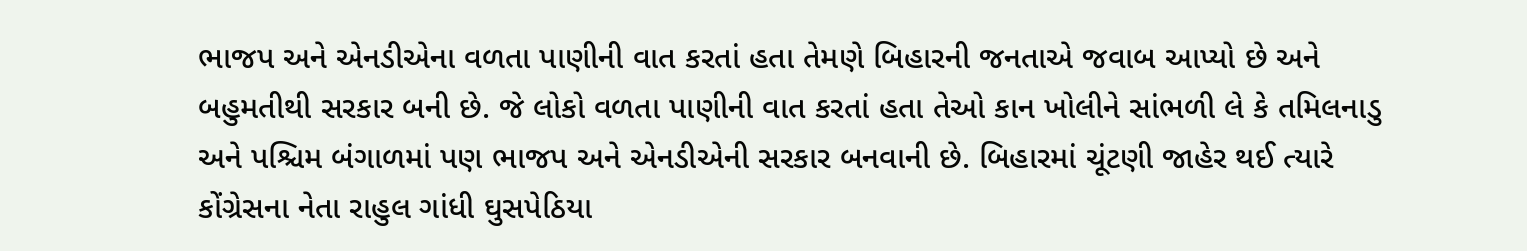ભાજપ અને એનડીએના વળતા પાણીની વાત કરતાં હતા તેમણે બિહારની જનતાએ જવાબ આપ્યો છે અને બહુમતીથી સરકાર બની છે. જે લોકો વળતા પાણીની વાત કરતાં હતા તેઓ કાન ખોલીને સાંભળી લે કે તમિલનાડુ અને પશ્ચિમ બંગાળમાં પણ ભાજપ અને એનડીએની સરકાર બનવાની છે. બિહારમાં ચૂંટણી જાહેર થઈ ત્યારે કોંગ્રેસના નેતા રાહુલ ગાંધી ઘુસપેઠિયા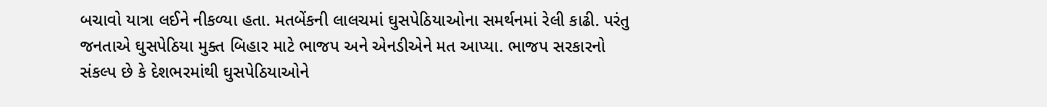બચાવો યાત્રા લઈને નીકળ્યા હતા. મતબેંકની લાલચમાં ઘુસપેઠિયાઓના સમર્થનમાં રેલી કાઢી. પરંતુ જનતાએ ઘુસપેઠિયા મુક્ત બિહાર માટે ભાજપ અને એનડીએને મત આપ્યા. ભાજપ સરકારનો સંકલ્પ છે કે દેશભરમાંથી ઘુસપેઠિયાઓને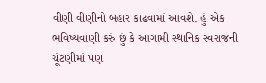વીણી વીણીનો બહાર કાઢવામાં આવશે. હું એક ભવિષ્યવાણી કરું છું કે આગામી સ્થાનિક સ્વરાજની ચૂંટણીમાં પણ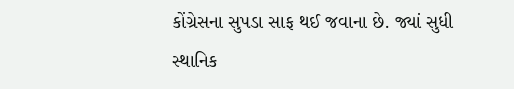કોંગ્રેસના સુપડા સાફ થઈ જવાના છે. જ્યાં સુધી સ્થાનિક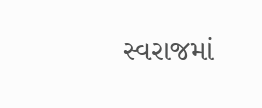સ્વરાજમાં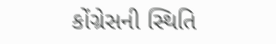કોંગ્રેસની સ્થિતિ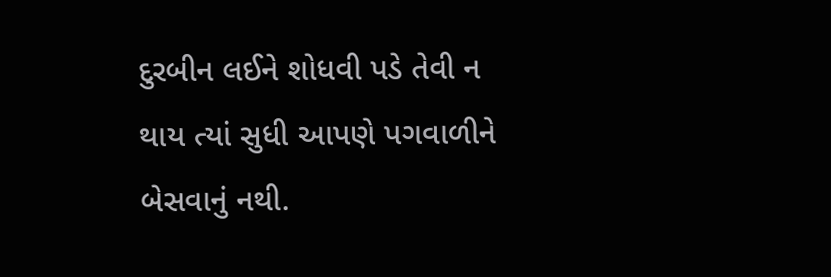દુરબીન લઈને શોધવી પડે તેવી ન થાય ત્યાં સુધી આપણે પગવાળીને બેસવાનું નથી.